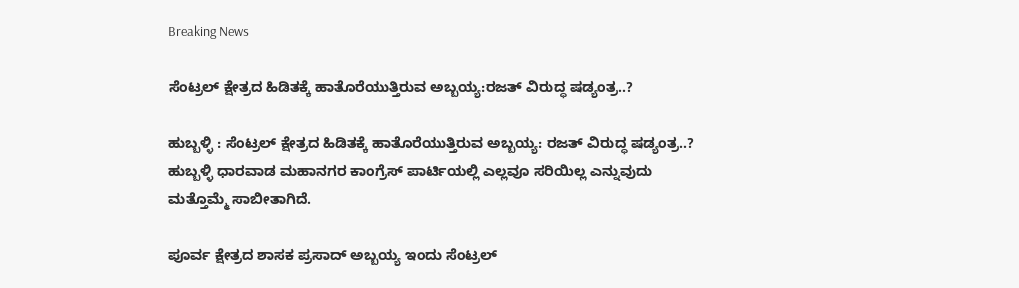Breaking News

ಸೆಂಟ್ರಲ್ ಕ್ಷೇತ್ರದ ಹಿಡಿತಕ್ಕೆ ಹಾತೊರೆಯುತ್ತಿರುವ ಅಬ್ಬಯ್ಯ:ರಜತ್ ವಿರುದ್ಧ ಷಡ್ಯಂತ್ರ..?

ಹುಬ್ಬಳ್ಳಿ : ಸೆಂಟ್ರಲ್ ಕ್ಷೇತ್ರದ ಹಿಡಿತಕ್ಕೆ ಹಾತೊರೆಯುತ್ತಿರುವ ಅಬ್ಬಯ್ಯ: ರಜತ್ ವಿರುದ್ಧ ಷಡ್ಯಂತ್ರ..? ಹುಬ್ಬಳ್ಳಿ ಧಾರವಾಡ ಮಹಾನಗರ ಕಾಂಗ್ರೆಸ್ ಪಾರ್ಟಿಯಲ್ಲಿ ಎಲ್ಲವೂ ಸರಿಯಿಲ್ಲ ಎನ್ನುವುದು ಮತ್ತೊಮ್ಮೆ ಸಾಬೀತಾಗಿದೆ.

ಪೂರ್ವ ಕ್ಷೇತ್ರದ ಶಾಸಕ ಪ್ರಸಾದ್ ಅಬ್ಬಯ್ಯ ಇಂದು ಸೆಂಟ್ರಲ್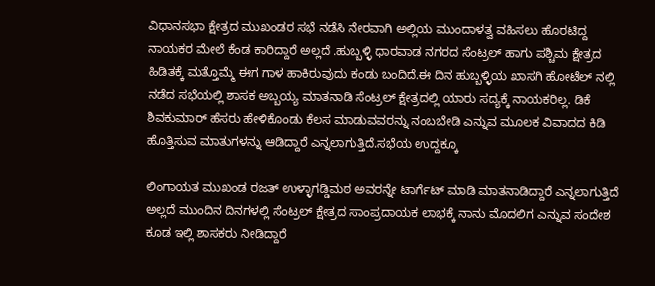ವಿಧಾನಸಭಾ ಕ್ಷೇತ್ರದ ಮುಖಂಡರ ಸಭೆ ನಡೆಸಿ ನೇರವಾಗಿ ಅಲ್ಲಿಯ ಮುಂದಾಳತ್ವ ವಹಿಸಲು ಹೊರಟಿದ್ದ ನಾಯಕರ ಮೇಲೆ ಕೆಂಡ ಕಾರಿದ್ದಾರೆ ಅಲ್ಲದೆ .ಹುಬ್ಬಳ್ಳಿ ಧಾರವಾಡ ನಗರದ ಸೆಂಟ್ರಲ್ ಹಾಗು ಪಶ್ಚಿಮ ಕ್ಷೇತ್ರದ ಹಿಡಿತಕ್ಕೆ ಮತ್ತೊಮ್ಮೆ ಈಗ ಗಾಳ ಹಾಕಿರುವುದು ಕಂಡು ಬಂದಿದೆ.ಈ ದಿನ ಹುಬ್ಬಳ್ಳಿಯ ಖಾಸಗಿ ಹೋಟೆಲ್ ನಲ್ಲಿ ನಡೆದ ಸಭೆಯಲ್ಲಿ ಶಾಸಕ ಅಬ್ಬಯ್ಯ ಮಾತನಾಡಿ ಸೆಂಟ್ರಲ್ ಕ್ಷೇತ್ರದಲ್ಲಿ ಯಾರು ಸದ್ಯಕ್ಕೆ ನಾಯಕರಿಲ್ಲ. ಡಿಕೆ ಶಿವಕುಮಾರ್ ಹೆಸರು ಹೇಳಿಕೊಂಡು ಕೆಲಸ ಮಾಡುವವರನ್ನು ನಂಬಬೇಡಿ ಎನ್ನುವ ಮೂಲಕ ವಿವಾದದ ಕಿಡಿ ಹೊತ್ತಿಸುವ ಮಾತುಗಳನ್ನು ಆಡಿದ್ದಾರೆ ಎನ್ನಲಾಗುತ್ತಿದೆ.ಸಭೆಯ ಉದ್ದಕ್ಕೂ

ಲಿಂಗಾಯತ ಮುಖಂಡ ರಜತ್ ಉಳ್ಳಾಗಡ್ಡಿಮಠ ಅವರನ್ನೇ ಟಾರ್ಗೆಟ್ ಮಾಡಿ ಮಾತನಾಡಿದ್ದಾರೆ ಎನ್ನಲಾಗುತ್ತಿದೆ ಅಲ್ಲದೆ ಮುಂದಿನ ದಿನಗಳಲ್ಲಿ ಸೆಂಟ್ರಲ್ ಕ್ಷೇತ್ರದ ಸಾಂಪ್ರದಾಯಕ ಲಾಭಕ್ಕೆ ನಾನು ಮೊದಲಿಗ ಎನ್ನುವ ಸಂದೇಶ ಕೂಡ ಇಲ್ಲಿ ಶಾಸಕರು ನೀಡಿದ್ದಾರೆ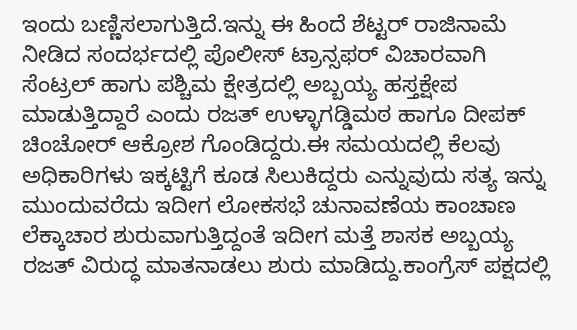ಇಂದು ಬಣ್ಣಿಸಲಾಗುತ್ತಿದೆ.ಇನ್ನು ಈ ಹಿಂದೆ ಶೆಟ್ಟರ್ ರಾಜಿನಾಮೆ ನೀಡಿದ ಸಂದರ್ಭದಲ್ಲಿ ಪೊಲೀಸ್ ಟ್ರಾನ್ಸಫರ್ ವಿಚಾರವಾಗಿ ಸೆಂಟ್ರಲ್ ಹಾಗು ಪಶ್ಚಿಮ ಕ್ಷೇತ್ರದಲ್ಲಿ ಅಬ್ಬಯ್ಯ ಹಸ್ತಕ್ಷೇಪ ಮಾಡುತ್ತಿದ್ದಾರೆ ಎಂದು ರಜತ್ ಉಳ್ಳಾಗಡ್ಡಿಮಠ ಹಾಗೂ ದೀಪಕ್ ಚಿಂಚೋರ್ ಆಕ್ರೋಶ ಗೊಂಡಿದ್ದರು.ಈ ಸಮಯದಲ್ಲಿ ಕೆಲವು ಅಧಿಕಾರಿಗಳು ಇಕ್ಕಟ್ಟಿಗೆ ಕೂಡ ಸಿಲುಕಿದ್ದರು ಎನ್ನುವುದು ಸತ್ಯ ಇನ್ನು ಮುಂದುವರೆದು ಇದೀಗ ಲೋಕಸಭೆ ಚುನಾವಣೆಯ ಕಾಂಚಾಣ ಲೆಕ್ಕಾಚಾರ ಶುರುವಾಗುತ್ತಿದ್ದಂತೆ ಇದೀಗ ಮತ್ತೆ ಶಾಸಕ ಅಬ್ಬಯ್ಯ ರಜತ್ ವಿರುದ್ಧ ಮಾತನಾಡಲು ಶುರು ಮಾಡಿದ್ದು.ಕಾಂಗ್ರೆಸ್ ಪಕ್ಷದಲ್ಲಿ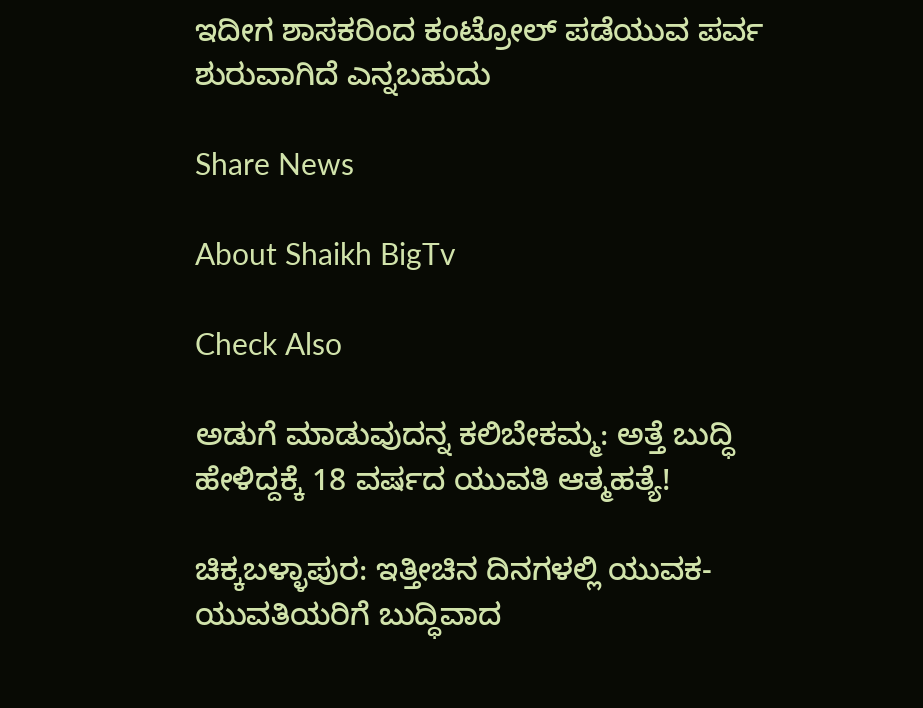ಇದೀಗ ಶಾಸಕರಿಂದ ಕಂಟ್ರೋಲ್ ಪಡೆಯುವ ಪರ್ವ ಶುರುವಾಗಿದೆ ಎನ್ನಬಹುದು

Share News

About Shaikh BigTv

Check Also

ಅಡುಗೆ ಮಾಡುವುದನ್ನ ಕಲಿಬೇಕಮ್ಮ: ಅತ್ತೆ ಬುದ್ಧಿ ಹೇಳಿದ್ದಕ್ಕೆ 18 ವರ್ಷದ ಯುವತಿ ಆತ್ಮಹತ್ಯೆ!

ಚಿಕ್ಕಬಳ್ಳಾಪುರ: ಇತ್ತೀಚಿನ ದಿನಗಳಲ್ಲಿ ಯುವಕ- ಯುವತಿಯರಿಗೆ ಬುದ್ಧಿವಾದ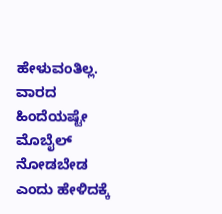ಹೇಳುವಂತಿಲ್ಲ. ವಾರದ ಹಿಂದೆಯಷ್ಟೇ ಮೊಬೈಲ್ ನೋಡಬೇಡ ಎಂದು ಹೇಳಿದಕ್ಕೆ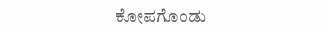ಕೋಪಗೊಂಡು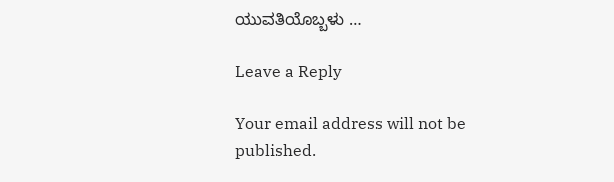ಯುವತಿಯೊಬ್ಬಳು …

Leave a Reply

Your email address will not be published.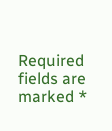Required fields are marked *